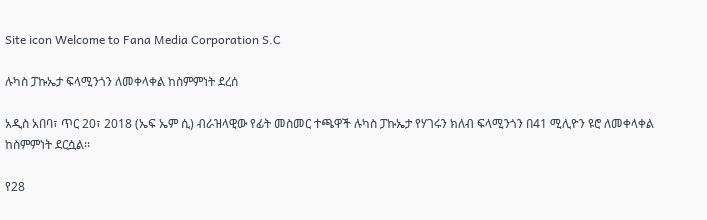Site icon Welcome to Fana Media Corporation S.C

ሉካስ ፓኩኤታ ፍላሚንጎን ለመቀላቀል ከስምምነት ደረሰ

አዲስ አበባ፣ ጥር 20፣ 2018 (ኤፍ ኤም ሲ) ብራዝላዊው የፊት መስመር ተጫዋች ሉካስ ፓኩኤታ የሃገሩን ክለብ ፍላሚንጎን በ41 ሚሊዮን ዩሮ ለመቀላቀል ከስምምነት ደርሷል፡፡

የ28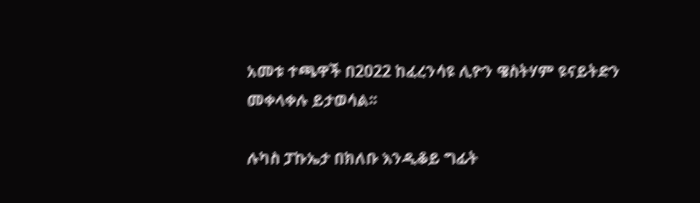አመቱ ተጫዋች በ2022 ከፈረንሳዩ ሊዮን ዌስትሃም ዩናይትድን መቀላቀሉ ይታወሳል፡፡

ሉካስ ፓኩኤታ በክለቡ እንዲቆይ ግፊት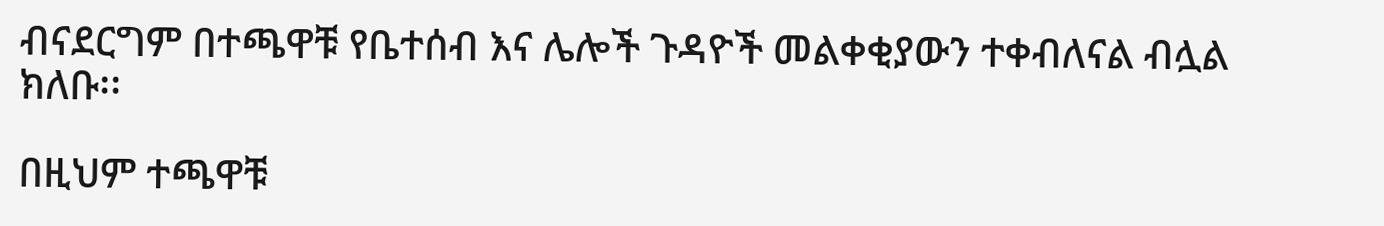ብናደርግም በተጫዋቹ የቤተሰብ እና ሌሎች ጉዳዮች መልቀቂያውን ተቀብለናል ብሏል ክለቡ፡፡

በዚህም ተጫዋቹ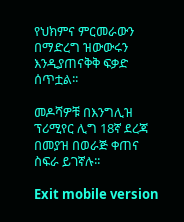የህክምና ምርመራውን በማድረግ ዝውውሩን እንዲያጠናቅቅ ፍቃድ ሰጥቷል፡፡

መዶሻዎቹ በእንግሊዝ ፕሪሚየር ሊግ 18ኛ ደረጃ በመያዝ በወራጅ ቀጠና ስፍራ ይገኛሉ፡፡

Exit mobile version